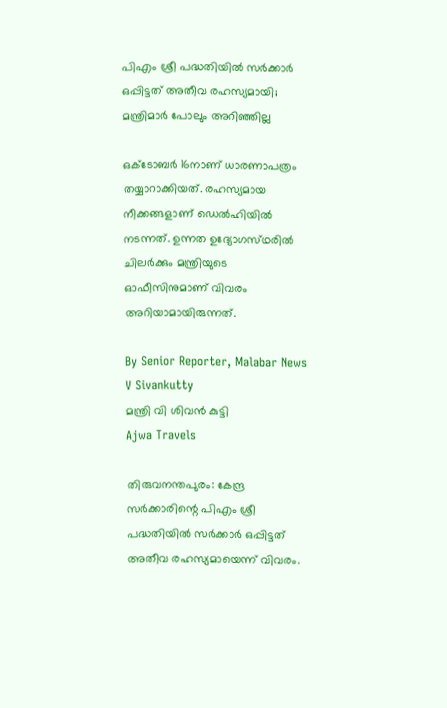പിഎം ശ്രീ പദ്ധതിയിൽ സർക്കാർ ഒപ്പിട്ടത് അതീവ രഹസ്യമായി; മന്ത്രിമാർ പോലും അറിഞ്ഞില്ല

ഒക്‌ടോബർ 16നാണ് ധാരണാപത്രം തയ്യാറാക്കിയത്. രഹസ്യമായ നീക്കങ്ങളാണ് ഡെൽഹിയിൽ നടന്നത്. ഉന്നത ഉദ്യോഗസ്‌ഥരിൽ ചിലർക്കും മന്ത്രിയുടെ ഓഫീസിനുമാണ് വിവരം അറിയാമായിരുന്നത്.

By Senior Reporter, Malabar News
V Sivankutty
മന്ത്രി വി ശിവന്‍ കുട്ടി
Ajwa Travels

തിരുവനന്തപുരം: കേന്ദ്ര സർക്കാരിന്റെ പിഎം ശ്രീ പദ്ധതിയിൽ സർക്കാർ ഒപ്പിട്ടത് അതീവ രഹസ്യമായെന്ന് വിവരം.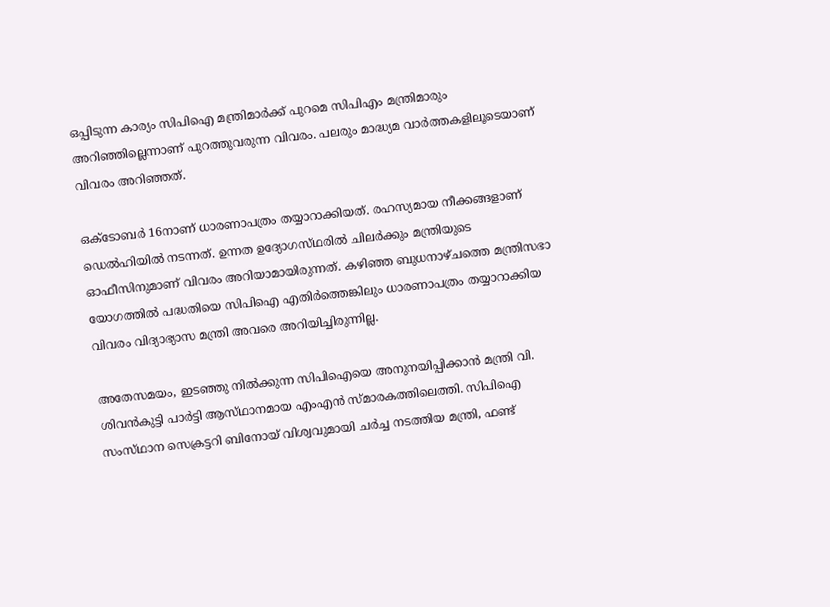ഒപ്പിടുന്ന കാര്യം സിപിഐ മന്ത്രിമാർക്ക് പുറമെ സിപിഎം മന്ത്രിമാരും അറിഞ്ഞില്ലെന്നാണ് പുറത്തുവരുന്ന വിവരം. പലരും മാദ്ധ്യമ വാർത്തകളിലൂടെയാണ് വിവരം അറിഞ്ഞത്.

ഒക്‌ടോബർ 16നാണ് ധാരണാപത്രം തയ്യാറാക്കിയത്. രഹസ്യമായ നീക്കങ്ങളാണ് ഡെൽഹിയിൽ നടന്നത്. ഉന്നത ഉദ്യോഗസ്‌ഥരിൽ ചിലർക്കും മന്ത്രിയുടെ ഓഫീസിനുമാണ് വിവരം അറിയാമായിരുന്നത്. കഴിഞ്ഞ ബുധനാഴ്‌ചത്തെ മന്ത്രിസഭാ യോഗത്തിൽ പദ്ധതിയെ സിപിഐ എതിർത്തെങ്കിലും ധാരണാപത്രം തയ്യാറാക്കിയ വിവരം വിദ്യാഭ്യാസ മന്ത്രി അവരെ അറിയിച്ചിരുന്നില്ല.

അതേസമയം, ഇടഞ്ഞു നിൽക്കുന്ന സിപിഐയെ അനുനയിപ്പിക്കാൻ മന്ത്രി വി. ശിവൻകുട്ടി പാർട്ടി ആസ്‌ഥാനമായ എംഎൻ സ്‌മാരകത്തിലെത്തി. സിപിഐ സംസ്‌ഥാന സെക്രട്ടറി ബിനോയ് വിശ്വവുമായി ചർച്ച നടത്തിയ മന്ത്രി, ഫണ്ട്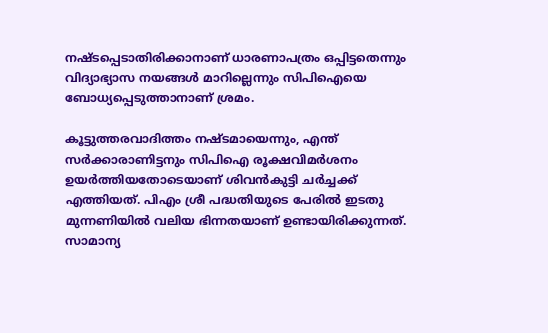നഷ്‌ടപ്പെടാതിരിക്കാനാണ് ധാരണാപത്രം ഒപ്പിട്ടതെന്നും വിദ്യാഭ്യാസ നയങ്ങൾ മാറില്ലെന്നും സിപിഐയെ ബോധ്യപ്പെടുത്താനാണ് ശ്രമം.

കൂട്ടുത്തരവാദിത്തം നഷ്‌ടമായെന്നും, എന്ത് സർക്കാരാണിട്ടനും സിപിഐ രൂക്ഷവിമർശനം ഉയർത്തിയതോടെയാണ് ശിവൻകുട്ടി ചർച്ചക്ക് എത്തിയത്. പിഎം ശ്രീ പദ്ധതിയുടെ പേരിൽ ഇടതു മുന്നണിയിൽ വലിയ ഭിന്നതയാണ് ഉണ്ടായിരിക്കുന്നത്. സാമാന്യ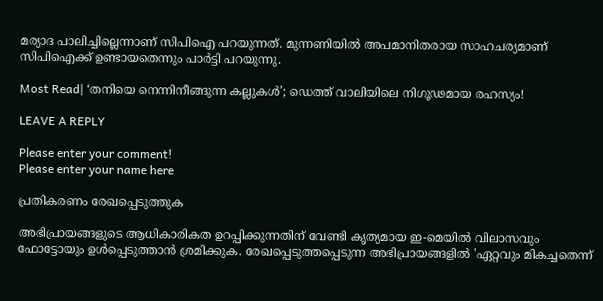മര്യാദ പാലിച്ചില്ലെന്നാണ് സിപിഐ പറയുന്നത്. മുന്നണിയിൽ അപമാനിതരായ സാഹചര്യമാണ് സിപിഐക്ക് ഉണ്ടായതെന്നും പാർട്ടി പറയുന്നു.

Most Read| ‘തനിയെ നെന്നിനീങ്ങുന്ന കല്ലുകൾ’; ഡെത്ത് വാലിയിലെ നിഗൂഢമായ രഹസ്യം!

LEAVE A REPLY

Please enter your comment!
Please enter your name here

പ്രതികരണം രേഖപ്പെടുത്തുക

അഭിപ്രായങ്ങളുടെ ആധികാരികത ഉറപ്പിക്കുന്നതിന് വേണ്ടി കൃത്യമായ ഇ-മെയിൽ വിലാസവും ഫോട്ടോയും ഉൾപ്പെടുത്താൻ ശ്രമിക്കുക. രേഖപ്പെടുത്തപ്പെടുന്ന അഭിപ്രായങ്ങളിൽ 'ഏറ്റവും മികച്ചതെന്ന്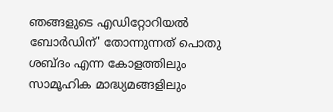ഞങ്ങളുടെ എഡിറ്റോറിയൽ ബോർഡിന്' തോന്നുന്നത് പൊതു ശബ്‌ദം എന്ന കോളത്തിലും സാമൂഹിക മാദ്ധ്യമങ്ങളിലും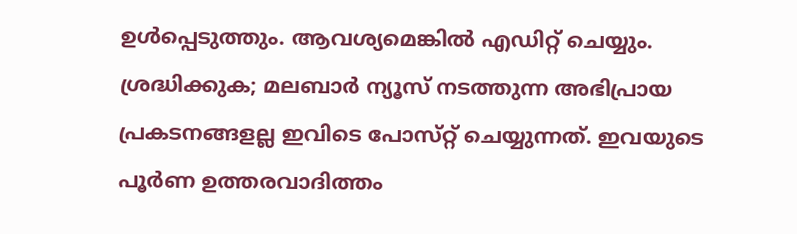ഉൾപ്പെടുത്തും. ആവശ്യമെങ്കിൽ എഡിറ്റ് ചെയ്യും. ശ്രദ്ധിക്കുക; മലബാർ ന്യൂസ് നടത്തുന്ന അഭിപ്രായ പ്രകടനങ്ങളല്ല ഇവിടെ പോസ്‌റ്റ് ചെയ്യുന്നത്. ഇവയുടെ പൂർണ ഉത്തരവാദിത്തം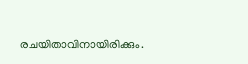രചയിതാവിനായിരിക്കും.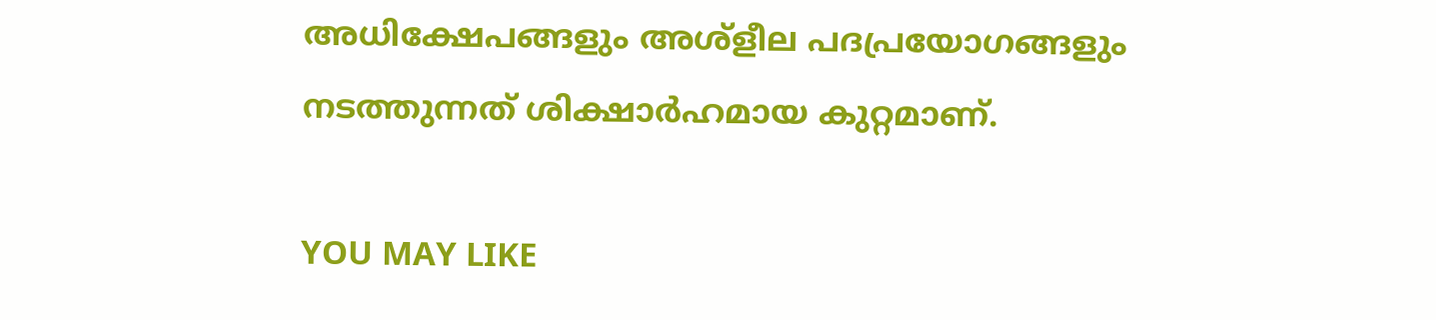അധിക്ഷേപങ്ങളും അശ്‌ളീല പദപ്രയോഗങ്ങളും നടത്തുന്നത് ശിക്ഷാർഹമായ കുറ്റമാണ്.

YOU MAY LIKE